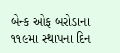બેન્ક ઓફ બરોડાના ૧૧૯મા સ્થાપના દિન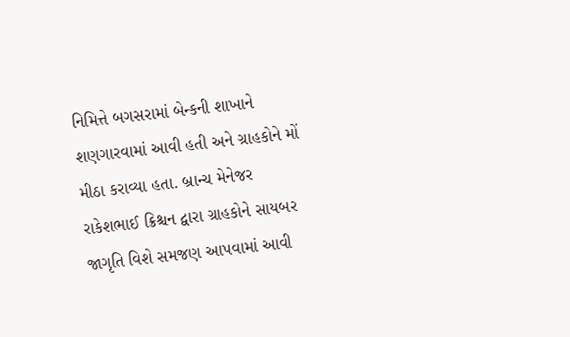નિમિત્તે બગસરામાં બેન્કની શાખાને શણગારવામાં આવી હતી અને ગ્રાહકોને મોં મીઠા કરાવ્યા હતા. બ્રાન્ચ મેનેજર રાકેશભાઈ ક્રિશ્ચન દ્વારા ગ્રાહકોને સાયબર જાગૃતિ વિશે સમજણ આપવામાં આવી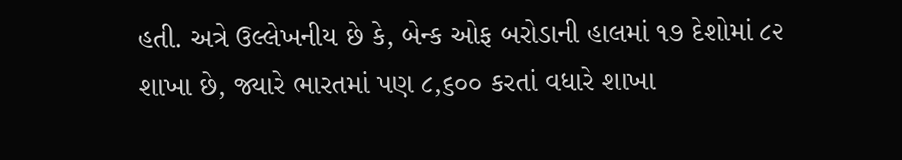હતી. અત્રે ઉલ્લેખનીય છે કે, બેન્ક ઓફ બરોડાની હાલમાં ૧૭ દેશોમાં ૮૨ શાખા છે, જ્યારે ભારતમાં પણ ૮,૬૦૦ કરતાં વધારે શાખા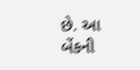છે. આ બેંકની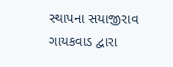સ્થાપના સયાજીરાવ ગાયકવાડ દ્વારા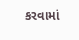કરવામાં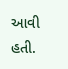આવી હતી.